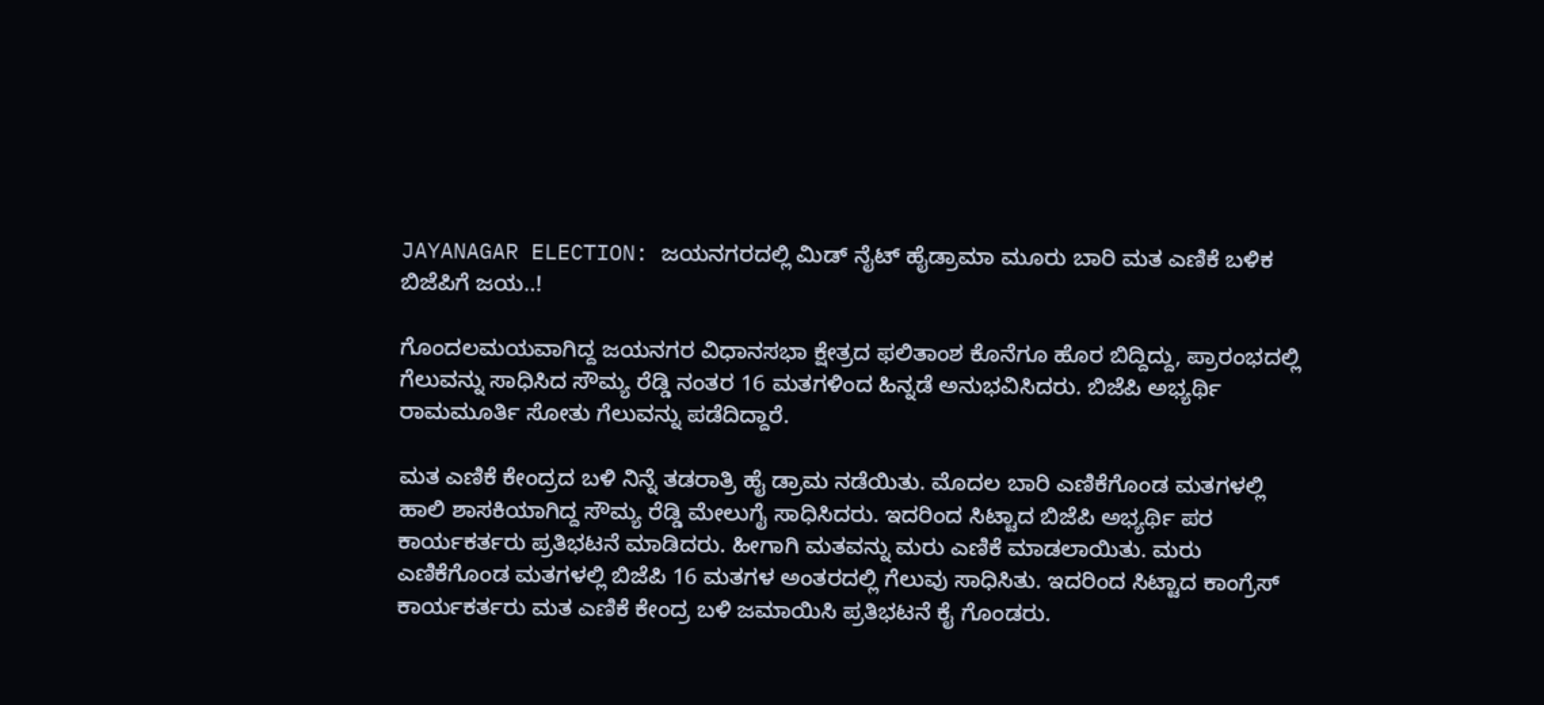JAYANAGAR ELECTION: ಜಯನಗರದಲ್ಲಿ ಮಿಡ್ ನೈಟ್ ಹೈಡ್ರಾಮಾ ಮೂರು ಬಾರಿ ಮತ ಎಣಿಕೆ ಬಳಿಕ ಬಿಜೆಪಿಗೆ ಜಯ..!

ಗೊಂದಲಮಯವಾಗಿದ್ದ ಜಯನಗರ ವಿಧಾನಸಭಾ ಕ್ಷೇತ್ರದ ಫಲಿತಾಂಶ ಕೊನೆಗೂ ಹೊರ ಬಿದ್ದಿದ್ದು, ಪ್ರಾರಂಭದಲ್ಲಿ ಗೆಲುವನ್ನು ಸಾಧಿಸಿದ ಸೌಮ್ಯ ರೆಡ್ಡಿ ನಂತರ 16 ಮತಗಳಿಂದ ಹಿನ್ನಡೆ ಅನುಭವಿಸಿದರು. ಬಿಜೆಪಿ ಅಭ್ಯರ್ಥಿ ರಾಮಮೂರ್ತಿ ಸೋತು ಗೆಲುವನ್ನು ಪಡೆದಿದ್ದಾರೆ.

ಮತ ಎಣಿಕೆ ಕೇಂದ್ರದ ಬಳಿ ನಿನ್ನೆ ತಡರಾತ್ರಿ ಹೈ ಡ್ರಾಮ ನಡೆಯಿತು. ಮೊದಲ ಬಾರಿ ಎಣಿಕೆಗೊಂಡ ಮತಗಳಲ್ಲಿ ಹಾಲಿ ಶಾಸಕಿಯಾಗಿದ್ದ ಸೌಮ್ಯ ರೆಡ್ಡಿ ಮೇಲುಗೈ ಸಾಧಿಸಿದರು. ಇದರಿಂದ ಸಿಟ್ಟಾದ ಬಿಜೆಪಿ ಅಭ್ಯರ್ಥಿ ಪರ ಕಾರ್ಯಕರ್ತರು ಪ್ರತಿಭಟನೆ ಮಾಡಿದರು. ಹೀಗಾಗಿ ಮತವನ್ನು ಮರು ಎಣಿಕೆ ಮಾಡಲಾಯಿತು. ಮರು ಎಣಿಕೆಗೊಂಡ ಮತಗಳಲ್ಲಿ ಬಿಜೆಪಿ 16 ಮತಗಳ ಅಂತರದಲ್ಲಿ ಗೆಲುವು ಸಾಧಿಸಿತು. ಇದರಿಂದ ಸಿಟ್ಟಾದ ಕಾಂಗ್ರೆಸ್ ಕಾರ್ಯಕರ್ತರು ಮತ ಎಣಿಕೆ ಕೇಂದ್ರ ಬಳಿ ಜಮಾಯಿಸಿ ಪ್ರತಿಭಟನೆ ಕೈ ಗೊಂಡರು.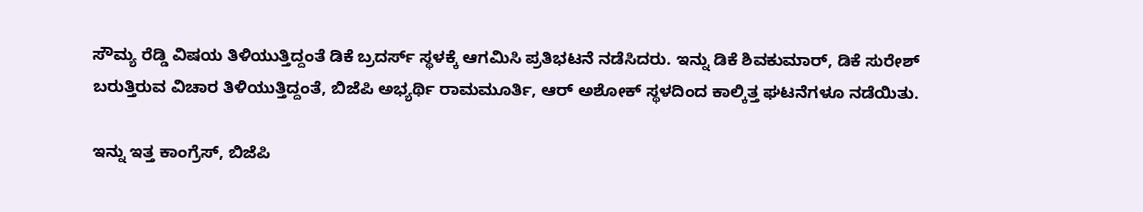ಸೌಮ್ಯ ರೆಡ್ಡಿ ವಿಷಯ ತಿಳಿಯುತ್ತಿದ್ದಂತೆ ಡಿಕೆ ಬ್ರದರ್ಸ್ ಸ್ಥಳಕ್ಕೆ ಆಗಮಿಸಿ ಪ್ರತಿಭಟನೆ ನಡೆಸಿದರು. ಇನ್ನು ಡಿಕೆ ಶಿವಕುಮಾರ್, ಡಿಕೆ ಸುರೇಶ್ ಬರುತ್ತಿರುವ ವಿಚಾರ ತಿಳಿಯುತ್ತಿದ್ದಂತೆ, ಬಿಜೆಪಿ ಅಭ್ಯರ್ಥಿ ರಾಮಮೂರ್ತಿ, ಆರ್ ಅಶೋಕ್ ಸ್ಥಳದಿಂದ ಕಾಲ್ಕಿತ್ತ ಘಟನೆಗಳೂ ನಡೆಯಿತು.

ಇನ್ನು ಇತ್ತ ಕಾಂಗ್ರೆಸ್, ಬಿಜೆಪಿ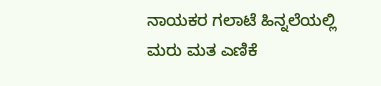ನಾಯಕರ ಗಲಾಟೆ ಹಿನ್ನಲೆಯಲ್ಲಿ ಮರು ಮತ ಎಣಿಕೆ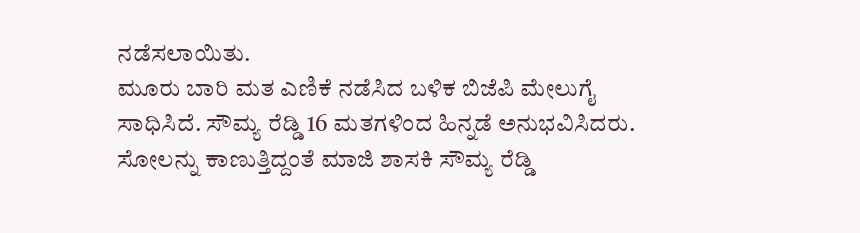ನಡೆಸಲಾಯಿತು.
ಮೂರು ಬಾರಿ ಮತ ಎಣಿಕೆ ನಡೆಸಿದ ಬಳಿಕ ಬಿಜೆಪಿ ಮೇಲುಗೈ ಸಾಧಿಸಿದೆ. ಸೌಮ್ಯ ರೆಡ್ಡಿ 16 ಮತಗಳಿಂದ ಹಿನ್ನಡೆ ಅನುಭವಿಸಿದರು. ಸೋಲನ್ನು ಕಾಣುತ್ತಿದ್ದಂತೆ ಮಾಜಿ ಶಾಸಕಿ ಸೌಮ್ಯ ರೆಡ್ಡಿ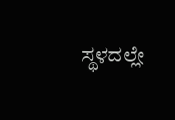ಸ್ಥಳದಲ್ಲೇ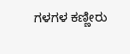ಗಳಗಳ ಕಣ್ಣೀರು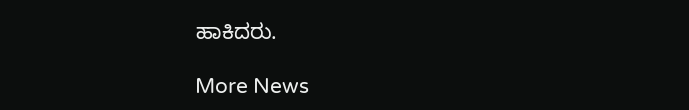ಹಾಕಿದರು.

More News